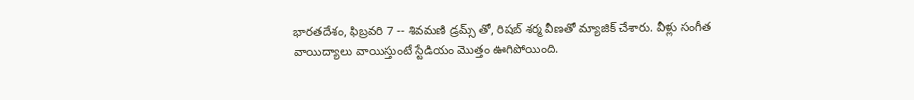భారతదేశం, ఫిబ్రవరి 7 -- శివమణి డ్రమ్స్ తో, రిషబ్ శర్మ వీణతో మ్యాజిక్ చేశారు. వీళ్లు సంగీత వాయిద్యాలు వాయిస్తుంటే స్టేడియం మొత్తం ఊగిపోయింది.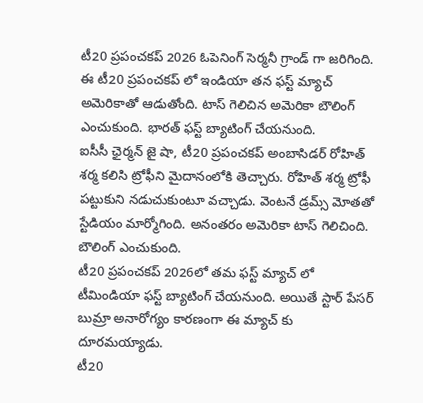టీ20 ప్రపంచకప్ 2026 ఓపెనింగ్ సెర్మనీ గ్రాండ్ గా జరిగింది. ఈ టీ20 ప్రపంచకప్ లో ఇండియా తన ఫస్ట్ మ్యాచ్ అమెరికాతో ఆడుతోంది. టాస్ గెలిచిన అమెరికా బౌలింగ్ ఎంచుకుంది. భారత్ ఫస్ట్ బ్యాటింగ్ చేయనుంది.
ఐసీసీ ఛైర్మన్ జై షా, టీ20 ప్రపంచకప్ అంబాసిడర్ రోహిత్ శర్మ కలిసి ట్రోఫీని మైదానంలోకి తెచ్చారు. రోహిత్ శర్మ ట్రోఫీ పట్టుకుని నడుచుకుంటూ వచ్చాడు. వెంటనే డ్రమ్స్ మోతతో స్టేడియం మార్మోగింది. అనంతరం అమెరికా టాస్ గెలిచింది. బౌలింగ్ ఎంచుకుంది.
టీ20 ప్రపంచకప్ 2026లో తమ ఫస్ట్ మ్యాచ్ లో టీమిండియా ఫస్ట్ బ్యాటింగ్ చేయనుంది. అయితే స్టార్ పేసర్ బుమ్రా అనారోగ్యం కారణంగా ఈ మ్యాచ్ కు దూరమయ్యాడు.
టీ20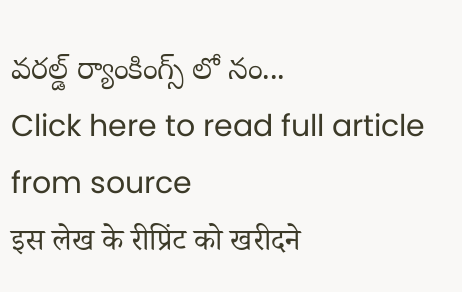వరల్డ్ ర్యాంకింగ్స్ లో నం...
Click here to read full article from source
इस लेख के रीप्रिंट को खरीदने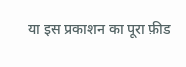या इस प्रकाशन का पूरा फ़ीड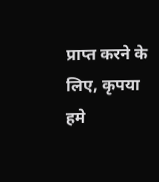प्राप्त करने के लिए, कृपया
हमे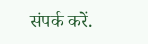संपर्क करें.